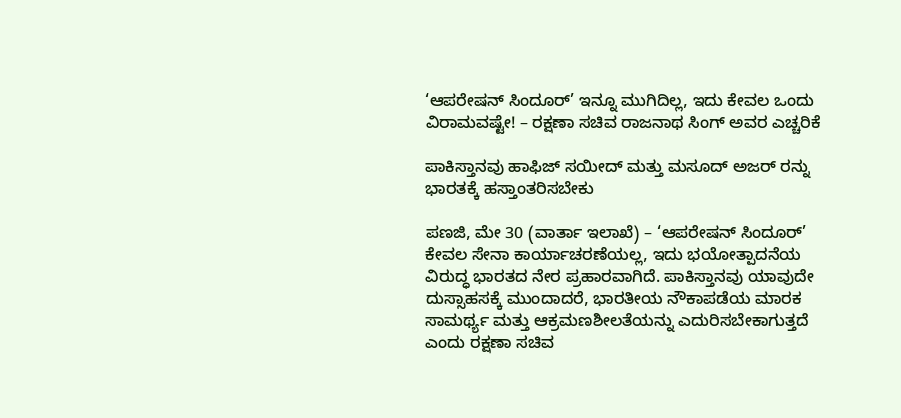‘ಆಪರೇಷನ್ ಸಿಂದೂರ್’ ಇನ್ನೂ ಮುಗಿದಿಲ್ಲ, ಇದು ಕೇವಲ ಒಂದು ವಿರಾಮವಷ್ಟೇ! – ರಕ್ಷಣಾ ಸಚಿವ ರಾಜನಾಥ ಸಿಂಗ್ ಅವರ ಎಚ್ಚರಿಕೆ

ಪಾಕಿಸ್ತಾನವು ಹಾಫಿಜ್ ಸಯೀದ್ ಮತ್ತು ಮಸೂದ್ ಅಜರ್ ರನ್ನು ಭಾರತಕ್ಕೆ ಹಸ್ತಾಂತರಿಸಬೇಕು

ಪಣಜಿ, ಮೇ 30 (ವಾರ್ತಾ ಇಲಾಖೆ) – ‘ಆಪರೇಷನ್ ಸಿಂದೂರ್’ ಕೇವಲ ಸೇನಾ ಕಾರ್ಯಾಚರಣೆಯಲ್ಲ, ಇದು ಭಯೋತ್ಪಾದನೆಯ ವಿರುದ್ಧ ಭಾರತದ ನೇರ ಪ್ರಹಾರವಾಗಿದೆ. ಪಾಕಿಸ್ತಾನವು ಯಾವುದೇ ದುಸ್ಸಾಹಸಕ್ಕೆ ಮುಂದಾದರೆ, ಭಾರತೀಯ ನೌಕಾಪಡೆಯ ಮಾರಕ ಸಾಮರ್ಥ್ಯ ಮತ್ತು ಆಕ್ರಮಣಶೀಲತೆಯನ್ನು ಎದುರಿಸಬೇಕಾಗುತ್ತದೆ ಎಂದು ರಕ್ಷಣಾ ಸಚಿವ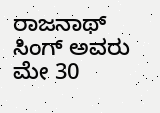ರಾಜನಾಥ್ ಸಿಂಗ್ ಅವರು ಮೇ 30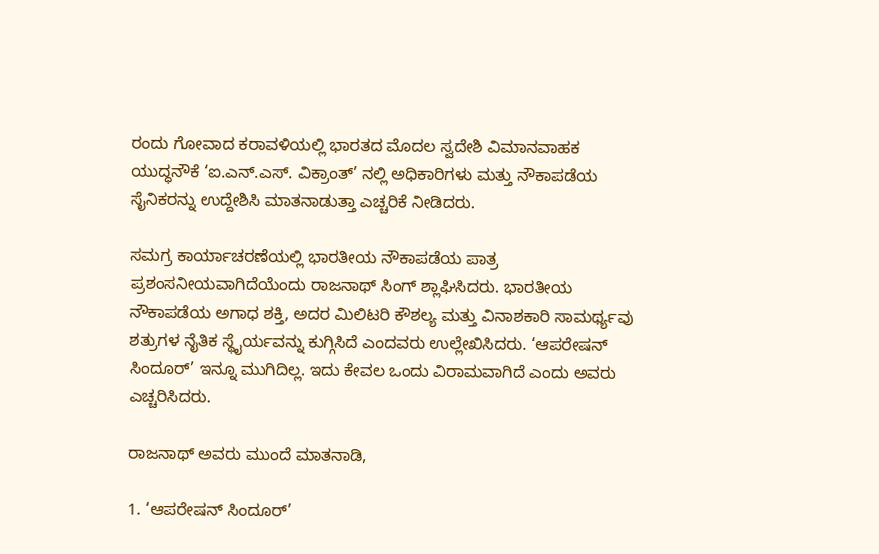ರಂದು ಗೋವಾದ ಕರಾವಳಿಯಲ್ಲಿ ಭಾರತದ ಮೊದಲ ಸ್ವದೇಶಿ ವಿಮಾನವಾಹಕ ಯುದ್ಧನೌಕೆ ‘ಐ.ಎನ್.ಎಸ್. ವಿಕ್ರಾಂತ್’ ನಲ್ಲಿ ಅಧಿಕಾರಿಗಳು ಮತ್ತು ನೌಕಾಪಡೆಯ ಸೈನಿಕರನ್ನು ಉದ್ದೇಶಿಸಿ ಮಾತನಾಡುತ್ತಾ ಎಚ್ಚರಿಕೆ ನೀಡಿದರು.

ಸಮಗ್ರ ಕಾರ್ಯಾಚರಣೆಯಲ್ಲಿ ಭಾರತೀಯ ನೌಕಾಪಡೆಯ ಪಾತ್ರ ಪ್ರಶಂಸನೀಯವಾಗಿದೆಯೆಂದು ರಾಜನಾಥ್ ಸಿಂಗ್ ಶ್ಲಾಘಿಸಿದರು. ಭಾರತೀಯ ನೌಕಾಪಡೆಯ ಅಗಾಧ ಶಕ್ತಿ, ಅದರ ಮಿಲಿಟರಿ ಕೌಶಲ್ಯ ಮತ್ತು ವಿನಾಶಕಾರಿ ಸಾಮರ್ಥ್ಯವು ಶತ್ರುಗಳ ನೈತಿಕ ಸ್ಥೈರ್ಯವನ್ನು ಕುಗ್ಗಿಸಿದೆ ಎಂದವರು ಉಲ್ಲೇಖಿಸಿದರು. ‘ಆಪರೇಷನ್ ಸಿಂದೂರ್’ ಇನ್ನೂ ಮುಗಿದಿಲ್ಲ. ಇದು ಕೇವಲ ಒಂದು ವಿರಾಮವಾಗಿದೆ ಎಂದು ಅವರು ಎಚ್ಚರಿಸಿದರು.

ರಾಜನಾಥ್ ಅವರು ಮುಂದೆ ಮಾತನಾಡಿ,

1. ‘ಆಪರೇಷನ್ ಸಿಂದೂರ್’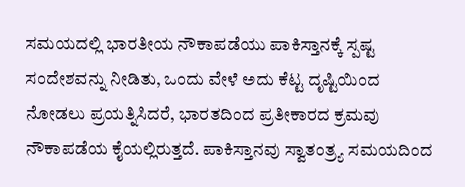ಸಮಯದಲ್ಲಿ ಭಾರತೀಯ ನೌಕಾಪಡೆಯು ಪಾಕಿಸ್ತಾನಕ್ಕೆ ಸ್ಪಷ್ಟ ಸಂದೇಶವನ್ನು ನೀಡಿತು, ಒಂದು ವೇಳೆ ಅದು ಕೆಟ್ಟ ದೃಷ್ಟಿಯಿಂದ ನೋಡಲು ಪ್ರಯತ್ನಿಸಿದರೆ, ಭಾರತದಿಂದ ಪ್ರತೀಕಾರದ ಕ್ರಮವು ನೌಕಾಪಡೆಯ ಕೈಯಲ್ಲಿರುತ್ತದೆ. ಪಾಕಿಸ್ತಾನವು ಸ್ವಾತಂತ್ರ್ಯ ಸಮಯದಿಂದ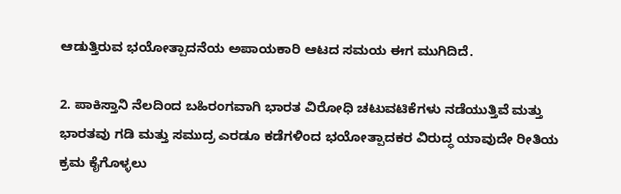ಆಡುತ್ತಿರುವ ಭಯೋತ್ಪಾದನೆಯ ಅಪಾಯಕಾರಿ ಆಟದ ಸಮಯ ಈಗ ಮುಗಿದಿದೆ.

2. ಪಾಕಿಸ್ತಾನಿ ನೆಲದಿಂದ ಬಹಿರಂಗವಾಗಿ ಭಾರತ ವಿರೋಧಿ ಚಟುವಟಿಕೆಗಳು ನಡೆಯುತ್ತಿವೆ ಮತ್ತು ಭಾರತವು ಗಡಿ ಮತ್ತು ಸಮುದ್ರ ಎರಡೂ ಕಡೆಗಳಿಂದ ಭಯೋತ್ಪಾದಕರ ವಿರುದ್ಧ ಯಾವುದೇ ರೀತಿಯ ಕ್ರಮ ಕೈಗೊಳ್ಳಲು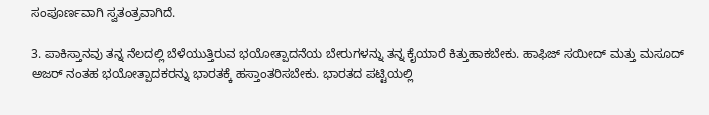ಸಂಪೂರ್ಣವಾಗಿ ಸ್ವತಂತ್ರವಾಗಿದೆ.

3. ಪಾಕಿಸ್ತಾನವು ತನ್ನ ನೆಲದಲ್ಲಿ ಬೆಳೆಯುತ್ತಿರುವ ಭಯೋತ್ಪಾದನೆಯ ಬೇರುಗಳನ್ನು ತನ್ನ ಕೈಯಾರೆ ಕಿತ್ತುಹಾಕಬೇಕು. ಹಾಫಿಜ್ ಸಯೀದ್ ಮತ್ತು ಮಸೂದ್ ಅಜರ್ ನಂತಹ ಭಯೋತ್ಪಾದಕರನ್ನು ಭಾರತಕ್ಕೆ ಹಸ್ತಾಂತರಿಸಬೇಕು. ಭಾರತದ ಪಟ್ಟಿಯಲ್ಲಿ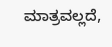ಮಾತ್ರವಲ್ಲದೆ,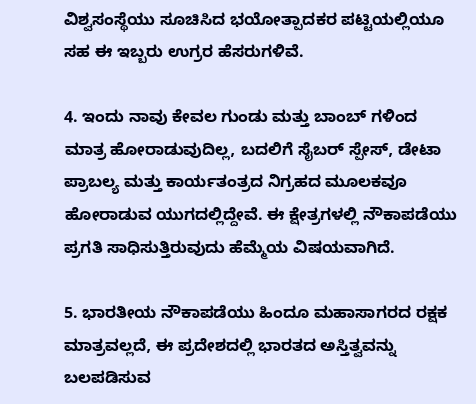ವಿಶ್ವಸಂಸ್ಥೆಯು ಸೂಚಿಸಿದ ಭಯೋತ್ಪಾದಕರ ಪಟ್ಟಿಯಲ್ಲಿಯೂ ಸಹ ಈ ಇಬ್ಬರು ಉಗ್ರರ ಹೆಸರುಗಳಿವೆ.

4. ಇಂದು ನಾವು ಕೇವಲ ಗುಂಡು ಮತ್ತು ಬಾಂಬ್ ಗಳಿಂದ ಮಾತ್ರ ಹೋರಾಡುವುದಿಲ್ಲ, ಬದಲಿಗೆ ಸೈಬರ್ ಸ್ಪೇಸ್, ಡೇಟಾ ಪ್ರಾಬಲ್ಯ ಮತ್ತು ಕಾರ್ಯತಂತ್ರದ ನಿಗ್ರಹದ ಮೂಲಕವೂ ಹೋರಾಡುವ ಯುಗದಲ್ಲಿದ್ದೇವೆ. ಈ ಕ್ಷೇತ್ರಗಳಲ್ಲಿ ನೌಕಾಪಡೆಯು ಪ್ರಗತಿ ಸಾಧಿಸುತ್ತಿರುವುದು ಹೆಮ್ಮೆಯ ವಿಷಯವಾಗಿದೆ.

5. ಭಾರತೀಯ ನೌಕಾಪಡೆಯು ಹಿಂದೂ ಮಹಾಸಾಗರದ ರಕ್ಷಕ ಮಾತ್ರವಲ್ಲದೆ, ಈ ಪ್ರದೇಶದಲ್ಲಿ ಭಾರತದ ಅಸ್ತಿತ್ವವನ್ನು ಬಲಪಡಿಸುವ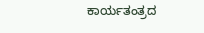ಕಾರ್ಯತಂತ್ರದ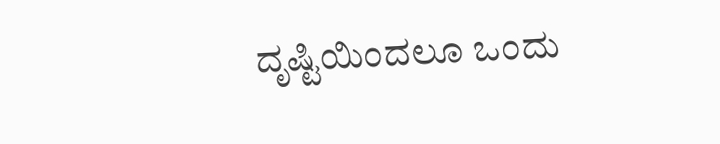ದೃಷ್ಟಿಯಿಂದಲೂ ಒಂದು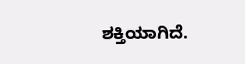ಶಕ್ತಿಯಾಗಿದೆ.